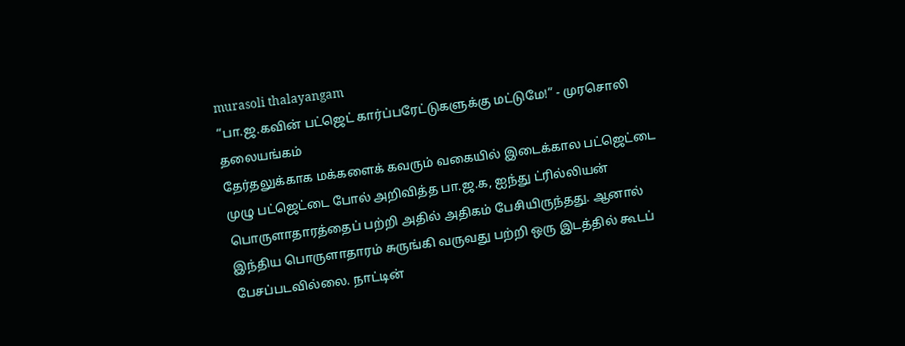murasoli thalayangam
“பா.ஜ.கவின் பட்ஜெட் கார்ப்பரேட்டுகளுக்கு மட்டுமே!” - முரசொலி தலையங்கம்
தேர்தலுக்காக மக்களைக் கவரும் வகையில் இடைக்கால பட்ஜெட்டை முழு பட்ஜெட்டை போல் அறிவித்த பா.ஜ.க, ஐந்து ட்ரில்லியன் பொருளாதாரத்தைப் பற்றி அதில் அதிகம் பேசியிருந்தது. ஆனால் இந்திய பொருளாதாரம் சுருங்கி வருவது பற்றி ஒரு இடத்தில் கூடப் பேசப்படவில்லை. நாட்டின்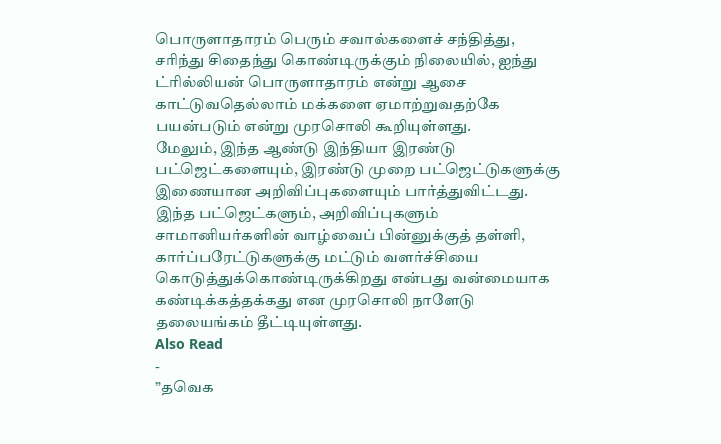பொருளாதாரம் பெரும் சவால்களைச் சந்தித்து, சரிந்து சிதைந்து கொண்டிருக்கும் நிலையில், ஐந்து ட்ரில்லியன் பொருளாதாரம் என்று ஆசை காட்டுவதெல்லாம் மக்களை ஏமாற்றுவதற்கே பயன்படும் என்று முரசொலி கூறியுள்ளது.
மேலும், இந்த ஆண்டு இந்தியா இரண்டு பட்ஜெட்களையும், இரண்டு முறை பட்ஜெட்டுகளுக்கு இணையான அறிவிப்புகளையும் பார்த்துவிட்டது. இந்த பட்ஜெட்களும், அறிவிப்புகளும் சாமானியர்களின் வாழ்வைப் பின்னுக்குத் தள்ளி, கார்ப்பரேட்டுகளுக்கு மட்டும் வளர்ச்சியை கொடுத்துக்கொண்டிருக்கிறது என்பது வன்மையாக கண்டிக்கத்தக்கது என முரசொலி நாளேடு தலையங்கம் தீட்டியுள்ளது.
Also Read
-
”தவெக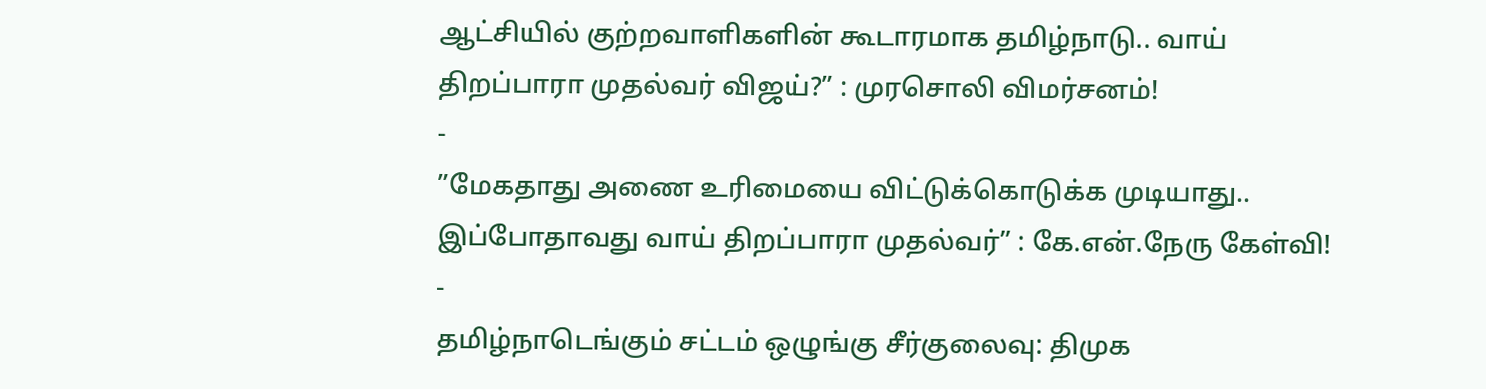ஆட்சியில் குற்றவாளிகளின் கூடாரமாக தமிழ்நாடு.. வாய் திறப்பாரா முதல்வர் விஜய்?” : முரசொலி விமர்சனம்!
-
”மேகதாது அணை உரிமையை விட்டுக்கொடுக்க முடியாது.. இப்போதாவது வாய் திறப்பாரா முதல்வர்” : கே.என்.நேரு கேள்வி!
-
தமிழ்நாடெங்கும் சட்டம் ஒழுங்கு சீர்குலைவு: திமுக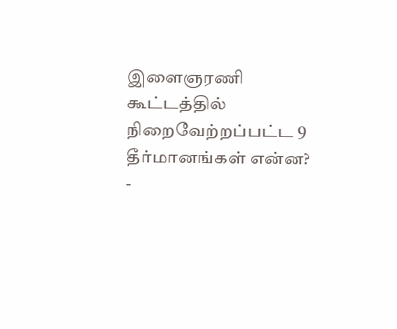இளைஞரணி கூட்டத்தில் நிறைவேற்றப்பட்ட 9 தீர்மானங்கள் என்ன?
-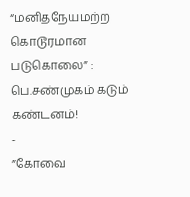“மனிதநேயமற்ற கொடூரமான படுகொலை” : பெ.சண்முகம் கடும் கண்டனம்!
-
”கோவை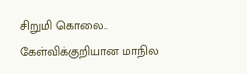சிறுமி கொலை.. கேள்விக்குறியான மாநில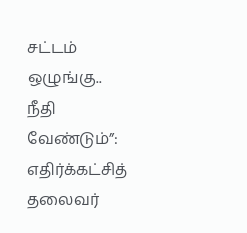சட்டம் ஒழுங்கு.. நீதி வேண்டும்”: எதிர்க்கட்சித் தலைவர்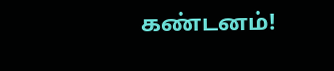கண்டனம்!